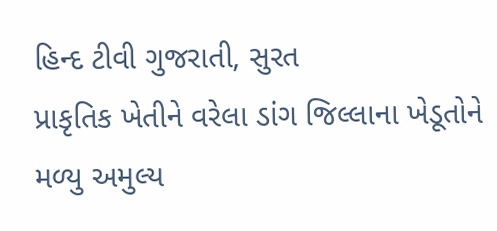હિન્દ ટીવી ગુજરાતી, સુરત
પ્રાકૃતિક ખેતીને વરેલા ડાંગ જિલ્લાના ખેડૂતોને મળ્યુ અમુલ્ય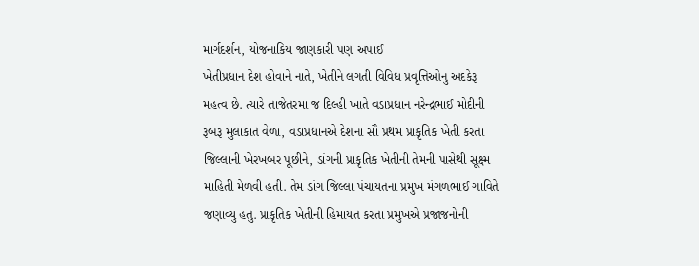માર્ગદર્શન, યોજનાકિય જાણકારી પણ અપાઈ
ખેતીપ્રધાન દેશ હોવાને નાતે, ખેતીને લગતી વિવિધ પ્રવૃત્તિઓનુ અદકેરૂ મહત્વ છે. ત્યારે તાજેતરમા જ દિલ્હી ખાતે વડાપ્રધાન નરેન્દ્રભાઈ મોદીની રૂબરૂ મુલાકાત વેળા, વડાપ્રધાનએ દેશના સૌ પ્રથમ પ્રાકૃતિક ખેતી કરતા જિલ્લાની ખેરખબર પૂછીને, ડાંગની પ્રાકૃતિક ખેતીની તેમની પાસેથી સૂક્ષ્મ માહિતી મેળવી હતી. તેમ ડાંગ જિલ્લા પંચાયતના પ્રમુખ મંગળભાઈ ગાવિતે જણાવ્યુ હતુ. પ્રાકૃતિક ખેતીની હિમાયત કરતા પ્રમુખએ પ્રજાજનોની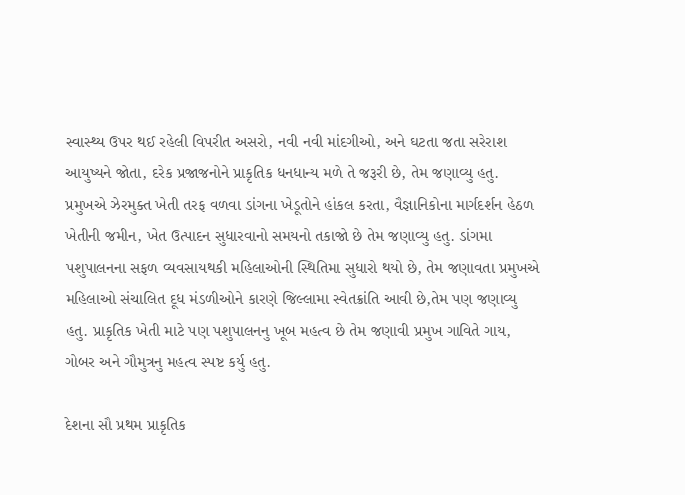સ્વાસ્થ્ય ઉપર થઈ રહેલી વિપરીત અસરો, નવી નવી માંદગીઓ, અને ઘટતા જતા સરેરાશ આયુષ્યને જોતા, દરેક પ્રજાજનોને પ્રાકૃતિક ધનધાન્ય મળે તે જરૂરી છે, તેમ જણાવ્યુ હતુ. પ્રમુખએ ઝેરમુક્ત ખેતી તરફ વળવા ડાંગના ખેડૂતોને હાંકલ કરતા, વૈજ્ઞાનિકોના માર્ગદર્શન હેઠળ ખેતીની જમીન, ખેત ઉત્પાદન સુધારવાનો સમયનો તકાજો છે તેમ જણાવ્યુ હતુ. ડાંગમા પશુપાલનના સફળ વ્યવસાયથકી મહિલાઓની સ્થિતિમા સુધારો થયો છે, તેમ જણાવતા પ્રમુખએ મહિલાઓ સંચાલિત દૂધ મંડળીઓને કારણે જિલ્લામા સ્વેતક્રાંતિ આવી છે,તેમ પણ જણાવ્યુ હતુ. પ્રાકૃતિક ખેતી માટે પણ પશુપાલનનુ ખૂબ મહત્વ છે તેમ જણાવી પ્રમુખ ગાવિતે ગાય, ગોબર અને ગૌમુત્રનુ મહત્વ સ્પષ્ટ કર્યુ હતુ.

દેશના સૌ પ્રથમ પ્રાકૃતિક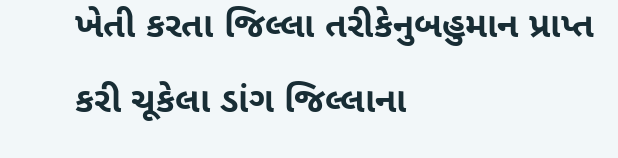ખેતી કરતા જિલ્લા તરીકેનુબહુમાન પ્રાપ્ત કરી ચૂકેલા ડાંગ જિલ્લાના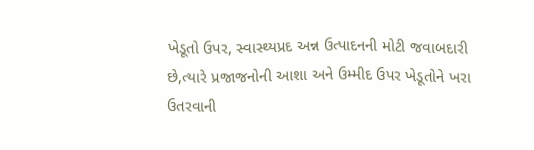ખેડૂતો ઉપર, સ્વાસ્થ્યપ્રદ અન્ન ઉત્પાદનની મોટી જવાબદારી છે,ત્યારે પ્રજાજનોની આશા અને ઉમ્મીદ ઉપર ખેડૂતોને ખરા ઉતરવાની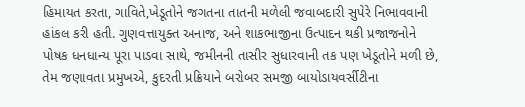હિમાયત કરતા, ગાવિતે,ખેડૂતોને જગતના તાતની મળેલી જવાબદારી સુપેરે નિભાવવાની હાંકલ કરી હતી. ગુણવત્તાયુક્ત અનાજ, અને શાકભાજીના ઉત્પાદન થકી પ્રજાજનોને પોષક ધનધાન્ય પૂરા પાડવા સાથે, જમીનની તાસીર સુધારવાની તક પણ ખેડૂતોને મળી છે, તેમ જણાવતા પ્રમુખએ, કુદરતી પ્રક્રિયાને બરોબર સમજી બાયોડાયવર્સીટીના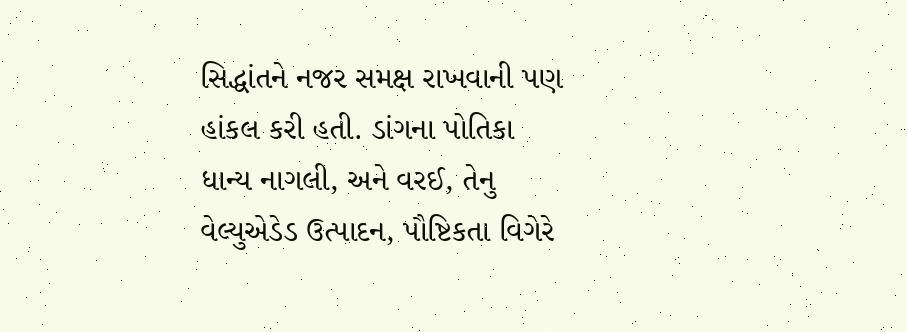સિદ્ધાંતને નજર સમક્ષ રાખવાની પણ હાંકલ કરી હતી. ડાંગના પોતિકા ધાન્ય નાગલી, અને વરઈ, તેનુ વેલ્યુએડેડ ઉત્પાદન, પૌષ્ટિકતા વિગેરે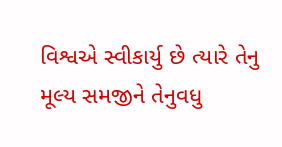વિશ્વએ સ્વીકાર્યુ છે ત્યારે તેનુ મૂલ્ય સમજીને તેનુવધુ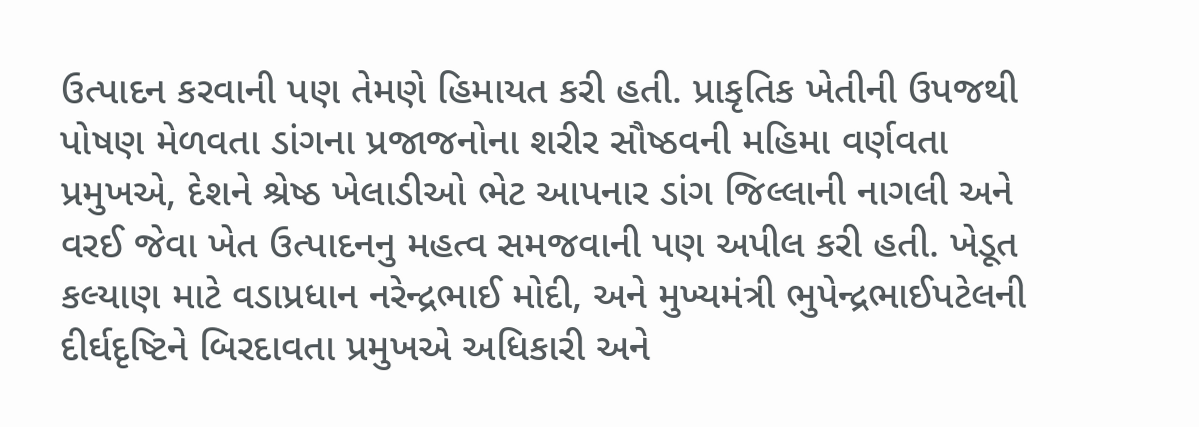ઉત્પાદન કરવાની પણ તેમણે હિમાયત કરી હતી. પ્રાકૃતિક ખેતીની ઉપજથી પોષણ મેળવતા ડાંગના પ્રજાજનોના શરીર સૌષ્ઠવની મહિમા વર્ણવતા પ્રમુખએ, દેશને શ્રેષ્ઠ ખેલાડીઓ ભેટ આપનાર ડાંગ જિલ્લાની નાગલી અને વરઈ જેવા ખેત ઉત્પાદનનુ મહત્વ સમજવાની પણ અપીલ કરી હતી. ખેડૂત કલ્યાણ માટે વડાપ્રધાન નરેન્દ્રભાઈ મોદી, અને મુખ્યમંત્રી ભુપેન્દ્રભાઈપટેલની દીર્ઘદૃષ્ટિને બિરદાવતા પ્રમુખએ અધિકારી અને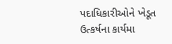પદાધિકારીઓને ખેડૂત ઉત્કર્ષના કાર્યમા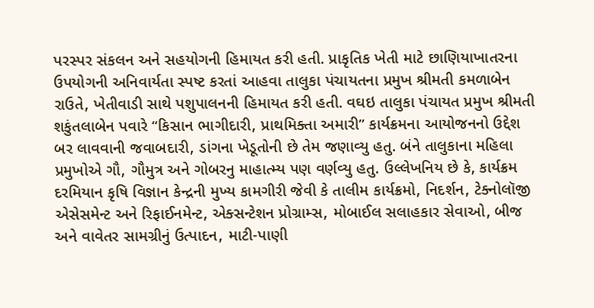પરસ્પર સંકલન અને સહયોગની હિમાયત કરી હતી. પ્રાકૃતિક ખેતી માટે છાણિયાખાતરના ઉપયોગની અનિવાર્યતા સ્પષ્ટ કરતાં આહવા તાલુકા પંચાયતના પ્રમુખ શ્રીમતી કમળાબેન રાઉતે, ખેતીવાડી સાથે પશુપાલનની હિમાયત કરી હતી. વઘઇ તાલુકા પંચાયત પ્રમુખ શ્રીમતી શકુંતલાબેન પવારે “કિસાન ભાગીદારી, પ્રાથમિક્તા અમારી” કાર્યક્રમના આયોજનનો ઉદ્દેશ બર લાવવાની જવાબદારી, ડાંગના ખેડૂતોની છે તેમ જણાવ્યુ હતુ. બંને તાલુકાના મહિલા પ્રમુખોએ ગૌ, ગૌમુત્ર અને ગોબરનુ માહાત્મ્ય પણ વર્ણવ્યુ હતુ. ઉલ્લેખનિય છે કે, કાર્યક્રમ દરમિયાન કૃષિ વિજ્ઞાન કેન્દ્રની મુખ્ય કામગીરી જેવી કે તાલીમ કાર્યક્રમો, નિદર્શન, ટેક્નોલૉજી એસેસમેન્ટ અને રિફાઈનમેન્ટ, એક્સન્ટેશન પ્રોગ્રામ્સ, મોબાઈલ સલાહકાર સેવાઓ, બીજ અને વાવેતર સામગ્રીનું ઉત્પાદન, માટી-પાણી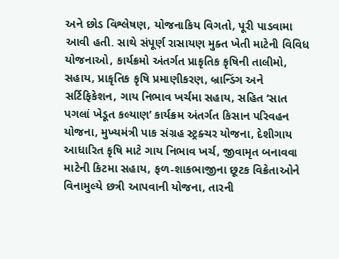અને છોડ વિશ્લેષણ, યોજનાકિય વિગતો, પૂરી પાડવામા આવી હતી. સાથે સંપૂર્ણ રાસાયણ મુક્ત ખેતી માટેની વિવિધ યોજનાઓ, કાર્યક્રમો અંતર્ગત પ્રાકૃતિક કૃષિની તાલીમો, સહાય, પ્રાકૃતિક કૃષિ પ્રમાણીકરણ, બ્રાન્ડિંગ અને સર્ટિફિકેશન, ગાય નિભાવ ખર્ચમા સહાય, સહિત ‘સાત પગલાં ખેડૂત કલ્યાણ’ કાર્યક્રમ અંતર્ગત કિસાન પરિવહન યોજના, મુખ્યમંત્રી પાક સંગ્રહ સ્ટ્રક્ચર યોજના, દેશીગાય આધારિત કૃષિ માટે ગાય નિભાવ ખર્ચ, જીવામૃત બનાવવા માટેની કિટમા સહાય, ફળ-શાકભાજીના છૂટક વિક્રેતાઓને વિનામુલ્યે છત્રી આપવાની યોજના, તારની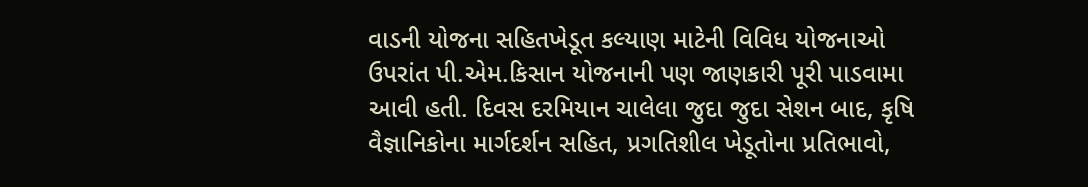વાડની યોજના સહિતખેડૂત કલ્યાણ માટેની વિવિધ યોજનાઓ ઉપરાંત પી.એમ.કિસાન યોજનાની પણ જાણકારી પૂરી પાડવામા આવી હતી. દિવસ દરમિયાન ચાલેલા જુદા જુદા સેશન બાદ, કૃષિ વૈજ્ઞાનિકોના માર્ગદર્શન સહિત, પ્રગતિશીલ ખેડૂતોના પ્રતિભાવો,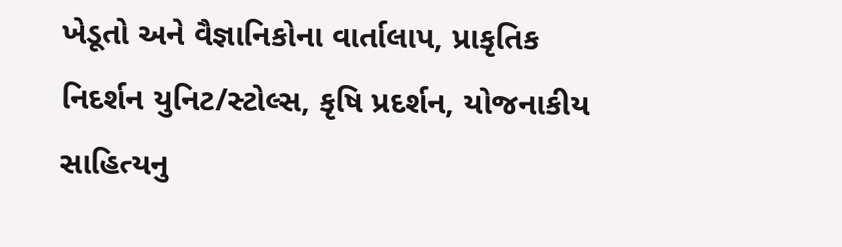ખેડૂતો અને વૈજ્ઞાનિકોના વાર્તાલાપ, પ્રાકૃતિક નિદર્શન યુનિટ/સ્ટોલ્સ, કૃષિ પ્રદર્શન, યોજનાકીય સાહિત્યનુ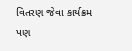વિતરણ જેવા કાર્યક્રમ પણ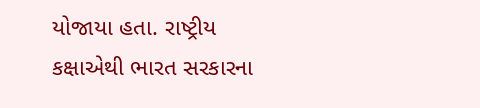યોજાયા હતા. રાષ્ટ્રીય કક્ષાએથી ભારત સરકારના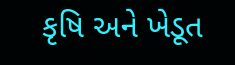કૃષિ અને ખેડૂત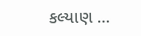કલ્યાણ …